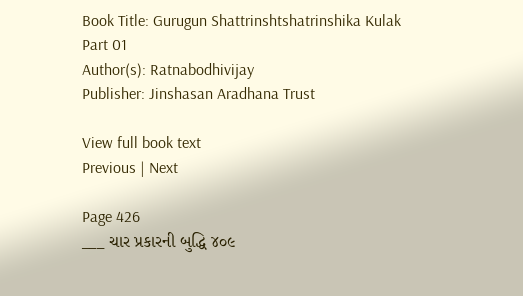Book Title: Gurugun Shattrinshtshatrinshika Kulak Part 01
Author(s): Ratnabodhivijay
Publisher: Jinshasan Aradhana Trust

View full book text
Previous | Next

Page 426
___ ચાર પ્રકારની બુદ્ધિ ૪૦૯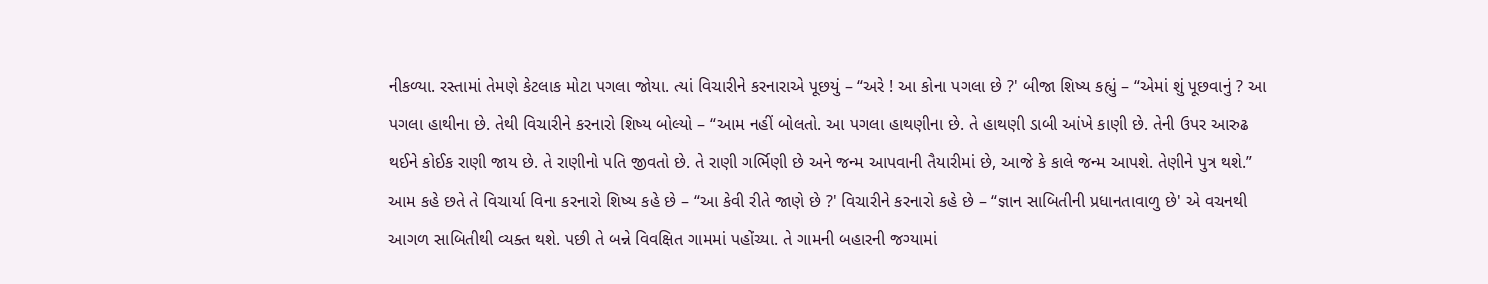નીકળ્યા. રસ્તામાં તેમણે કેટલાક મોટા પગલા જોયા. ત્યાં વિચારીને કરનારાએ પૂછયું – “અરે ! આ કોના પગલા છે ?' બીજા શિષ્ય કહ્યું – “એમાં શું પૂછવાનું ? આ પગલા હાથીના છે. તેથી વિચારીને કરનારો શિષ્ય બોલ્યો – “આમ નહીં બોલતો. આ પગલા હાથણીના છે. તે હાથણી ડાબી આંખે કાણી છે. તેની ઉપર આરુઢ થઈને કોઈક રાણી જાય છે. તે રાણીનો પતિ જીવતો છે. તે રાણી ગર્ભિણી છે અને જન્મ આપવાની તૈયારીમાં છે, આજે કે કાલે જન્મ આપશે. તેણીને પુત્ર થશે.” આમ કહે છતે તે વિચાર્યા વિના કરનારો શિષ્ય કહે છે – “આ કેવી રીતે જાણે છે ?' વિચારીને કરનારો કહે છે – “જ્ઞાન સાબિતીની પ્રધાનતાવાળુ છે' એ વચનથી આગળ સાબિતીથી વ્યક્ત થશે. પછી તે બન્ને વિવક્ષિત ગામમાં પહોંચ્યા. તે ગામની બહારની જગ્યામાં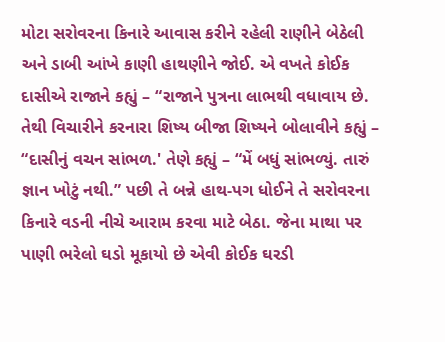મોટા સરોવરના કિનારે આવાસ કરીને રહેલી રાણીને બેઠેલી અને ડાબી આંખે કાણી હાથણીને જોઈ. એ વખતે કોઈક દાસીએ રાજાને કહ્યું – “રાજાને પુત્રના લાભથી વધાવાય છે. તેથી વિચારીને કરનારા શિષ્ય બીજા શિષ્યને બોલાવીને કહ્યું – “દાસીનું વચન સાંભળ.' તેણે કહ્યું – “મેં બધું સાંભળ્યું. તારું જ્ઞાન ખોટું નથી.” પછી તે બન્ને હાથ-પગ ધોઈને તે સરોવરના કિનારે વડની નીચે આરામ કરવા માટે બેઠા. જેના માથા પર પાણી ભરેલો ઘડો મૂકાયો છે એવી કોઈક ઘરડી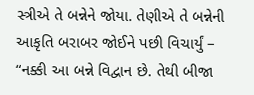સ્ત્રીએ તે બન્નેને જોયા. તેણીએ તે બન્નેની આકૃતિ બરાબર જોઈને પછી વિચાર્યું – “નક્કી આ બન્ને વિદ્વાન છે. તેથી બીજા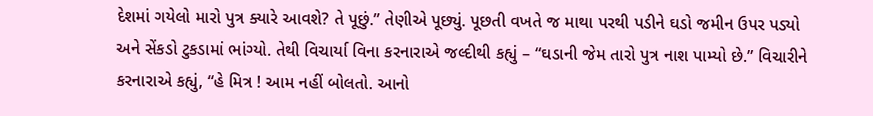દેશમાં ગયેલો મારો પુત્ર ક્યારે આવશે? તે પૂછું.” તેણીએ પૂછ્યું. પૂછતી વખતે જ માથા પરથી પડીને ઘડો જમીન ઉપર પડ્યો અને સેંકડો ટુકડામાં ભાંગ્યો. તેથી વિચાર્યા વિના કરનારાએ જલ્દીથી કહ્યું – “ઘડાની જેમ તારો પુત્ર નાશ પામ્યો છે.” વિચારીને કરનારાએ કહ્યું, “હે મિત્ર ! આમ નહીં બોલતો. આનો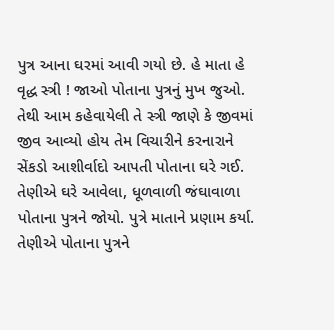પુત્ર આના ઘરમાં આવી ગયો છે. હે માતા હે વૃદ્ધ સ્ત્રી ! જાઓ પોતાના પુત્રનું મુખ જુઓ. તેથી આમ કહેવાયેલી તે સ્ત્રી જાણે કે જીવમાં જીવ આવ્યો હોય તેમ વિચારીને કરનારાને સેંકડો આશીર્વાદો આપતી પોતાના ઘરે ગઈ. તેણીએ ઘરે આવેલા, ધૂળવાળી જંઘાવાળા પોતાના પુત્રને જોયો. પુત્રે માતાને પ્રણામ કર્યા. તેણીએ પોતાના પુત્રને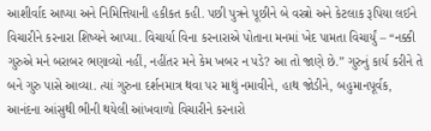આશીર્વાદ આપ્યા અને નિમિત્તિયાની હકીકત કહી. પછી પુત્રને પૂછીને બે વસ્ત્રો અને કેટલાક રૂપિયા લઈને વિચારીને કરનારા શિષ્યને આપ્યા. વિચાર્યા વિના કરનારાએ પોતાના મનમાં ખેદ પામતા વિચાર્યું – “નક્કી ગુરુએ મને બરાબર ભણાવ્યો નહીં, નહીંતર મને કેમ ખબર ન પડે? આ તો જાણે છે.” ગુરુનું કાર્ય કરીને તે બને ગુરુ પાસે આવ્યા. ત્યાં ગુરુના દર્શનમાત્ર થવા પર માથું નમાવીને, હાથ જોડીને, બહુમાનપૂર્વક, આનંદના આંસુથી ભીની થયેલી આંખવાળો વિચારીને કરનારો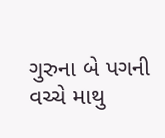ગુરુના બે પગની વચ્ચે માથુ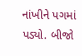નાંખીને પગમાં પડ્યો. બીજો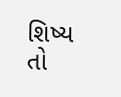શિષ્ય તો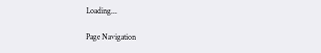Loading...

Page Navigation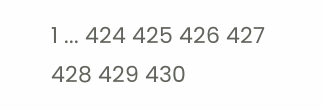1 ... 424 425 426 427 428 429 430